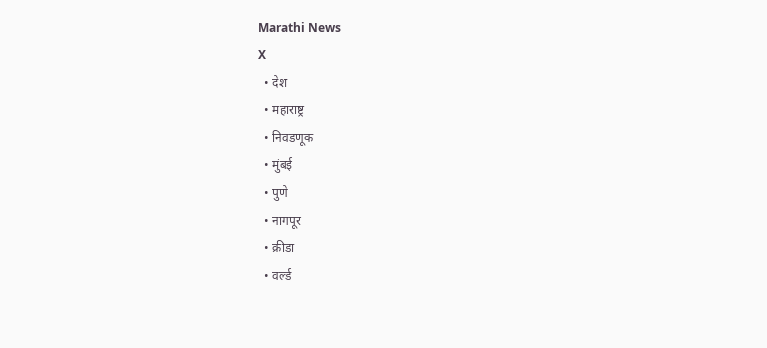Marathi News
X
  • देश
  • महाराष्ट्र
  • निवडणूक
  • मुंबई
  • पुणे
  • नागपूर
  • क्रीडा
  • वर्ल्ड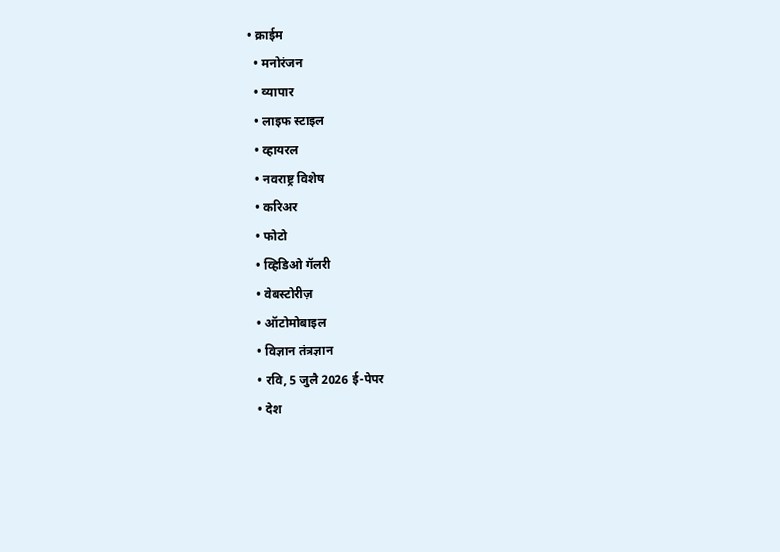• क्राईम
  • मनोरंजन
  • व्यापार
  • लाइफ स्टाइल
  • व्हायरल
  • नवराष्ट्र विशेष
  • करिअर
  • फोटो
  • व्हिडिओ गॅलरी
  • वेबस्टोरीज़
  • ऑटोमोबाइल
  • विज्ञान तंत्रज्ञान
  • रवि, 5 जुलै 2026 ई-पेपर
  • देश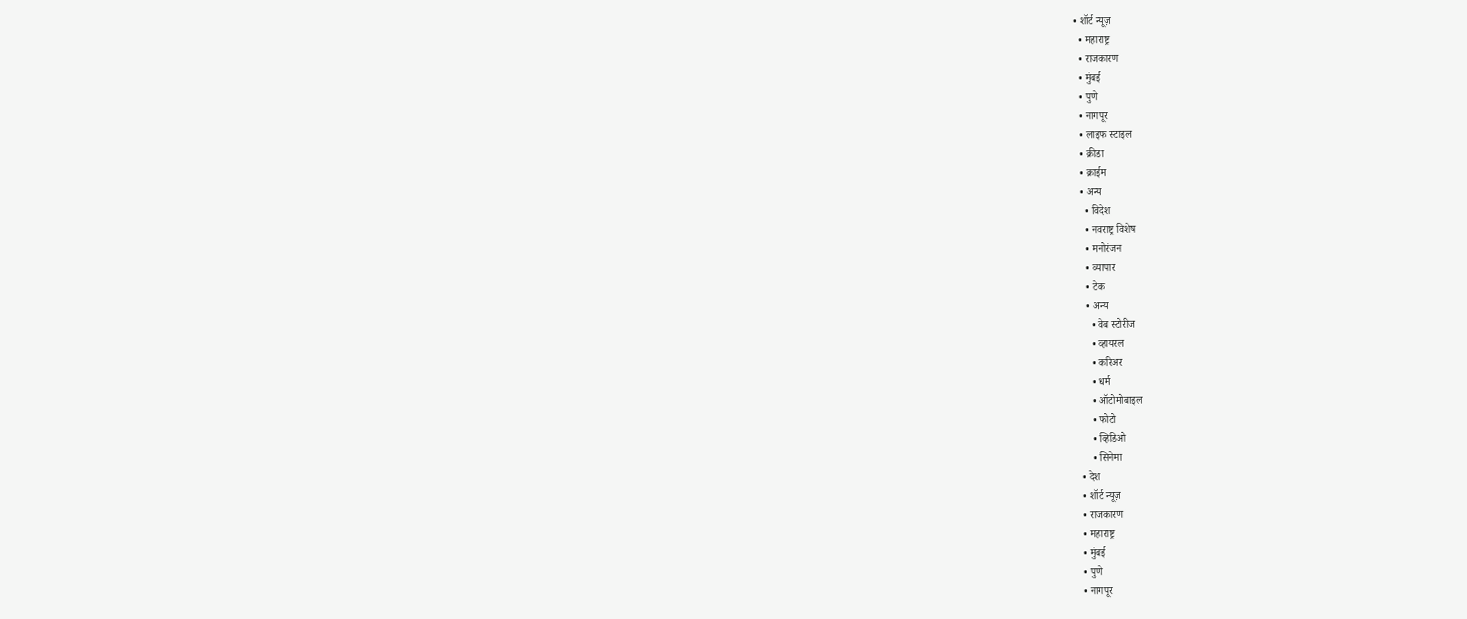• शॉर्ट न्यूज़
  • महाराष्ट्र
  • राजकारण
  • मुंबई
  • पुणे
  • नागपूर
  • लाइफ स्टाइल
  • क्रीडा
  • क्राईम
  • अन्य
    • विदेश
    • नवराष्ट्र विशेष
    • मनोरंजन
    • व्यापार
    • टेक
    • अन्य
      • वेब स्टोरीज
      • व्हायरल
      • करिअर
      • धर्म
      • ऑटोमोबाइल
      • फोटो
      • व्हिडिओ
      • सिनेमा
  • देश
  • शॉर्ट न्यूज़
  • राजकारण
  • महाराष्ट्र
  • मुंबई
  • पुणे
  • नागपूर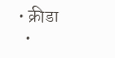• क्रीडा
  •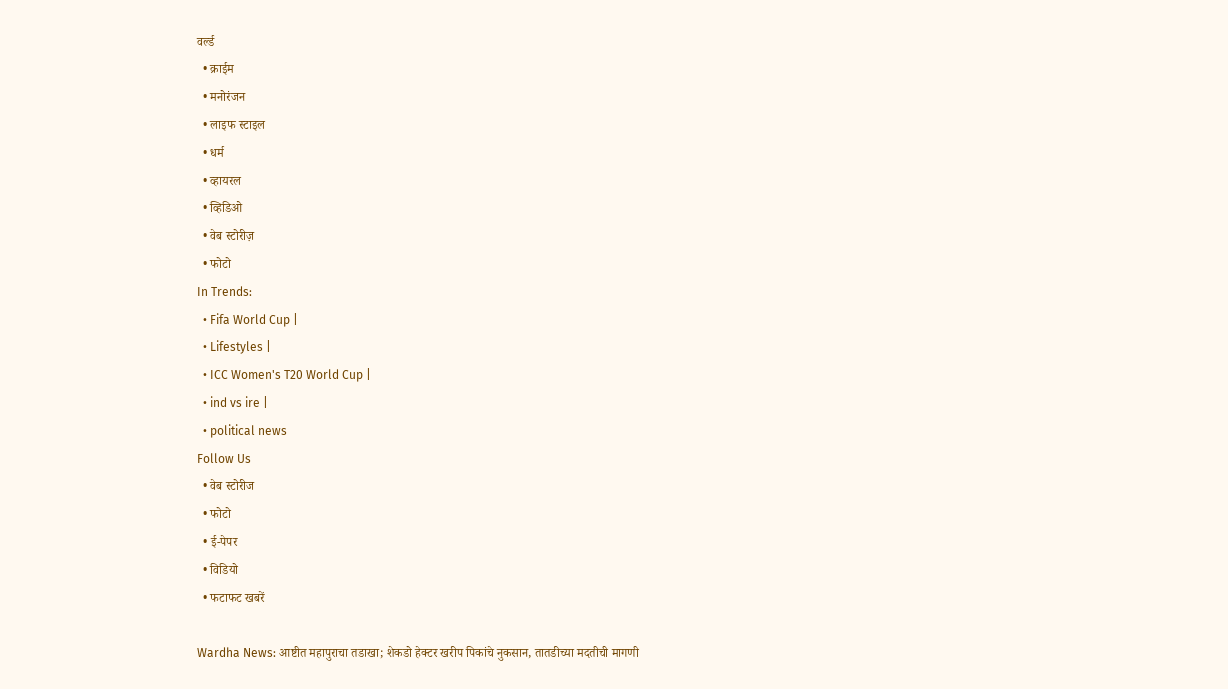वर्ल्ड
  • क्राईम
  • मनोरंजन
  • लाइफ स्टाइल
  • धर्म
  • व्हायरल
  • व्हिडिओ
  • वेब स्टोरीज़
  • फोटो
In Trends:
  • Fifa World Cup |
  • Lifestyles |
  • ICC Women's T20 World Cup |
  • ind vs ire |
  • political news
Follow Us
  • वेब स्टोरीज
  • फोटो
  • ई-पेपर
  • विडियो
  • फटाफट खबरें

Wardha News: आष्टीत महापुराचा तडाखा; शेकडो हेक्टर खरीप पिकांचे नुकसान, तातडीच्या मदतीची मागणी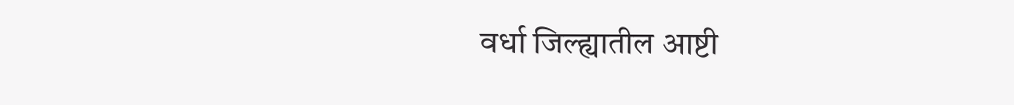वर्धा जिल्ह्यातील आष्टी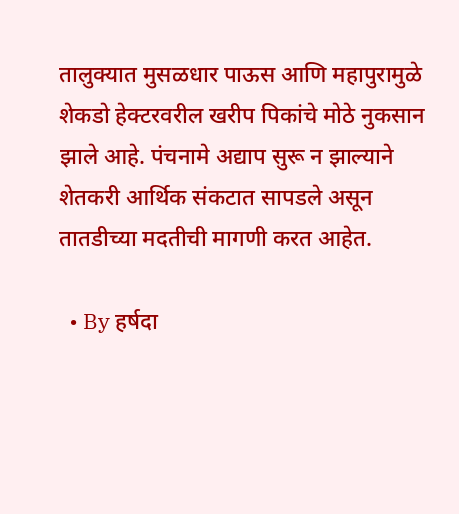तालुक्यात मुसळधार पाऊस आणि महापुरामुळे शेकडो हेक्टरवरील खरीप पिकांचे मोठे नुकसान झाले आहे. पंचनामे अद्याप सुरू न झाल्याने शेतकरी आर्थिक संकटात सापडले असून तातडीच्या मदतीची मागणी करत आहेत.

  • By हर्षदा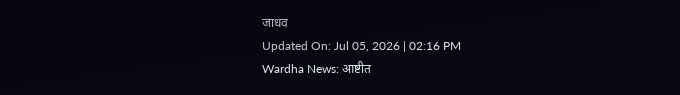जाधव
Updated On: Jul 05, 2026 | 02:16 PM
Wardha News: आष्टीत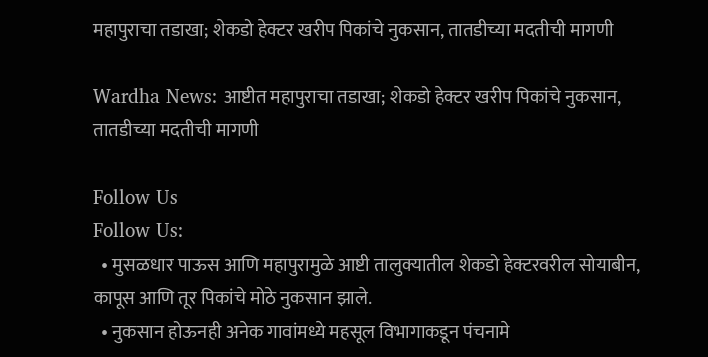महापुराचा तडाखा; शेकडो हेक्टर खरीप पिकांचे नुकसान, तातडीच्या मदतीची मागणी

Wardha News: आष्टीत महापुराचा तडाखा; शेकडो हेक्टर खरीप पिकांचे नुकसान, तातडीच्या मदतीची मागणी

Follow Us
Follow Us:
  • मुसळधार पाऊस आणि महापुरामुळे आष्टी तालुक्यातील शेकडो हेक्टरवरील सोयाबीन, कापूस आणि तूर पिकांचे मोठे नुकसान झाले.
  • नुकसान होऊनही अनेक गावांमध्ये महसूल विभागाकडून पंचनामे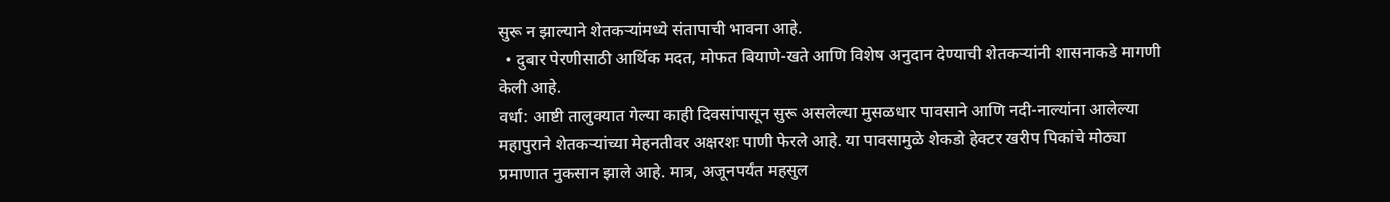सुरू न झाल्याने शेतकऱ्यांमध्ये संतापाची भावना आहे.
  • दुबार पेरणीसाठी आर्थिक मदत, मोफत बियाणे-खते आणि विशेष अनुदान देण्याची शेतकऱ्यांनी शासनाकडे मागणी केली आहे.
वर्धा: आष्टी तालुक्यात गेल्या काही दिवसांपासून सुरू असलेल्या मुसळधार पावसाने आणि नदी-नाल्यांना आलेल्या महापुराने शेतकऱ्यांच्या मेहनतीवर अक्षरशः पाणी फेरले आहे. या पावसामुळे शेकडो हेक्टर खरीप पिकांचे मोठ्या प्रमाणात नुकसान झाले आहे. मात्र, अजूनपर्यंत महसुल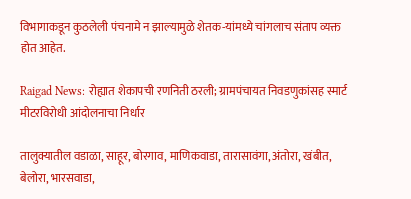विभागाकडून कुठलेली पंचनामे न झाल्यामुळे शेतक-यांमध्ये चांगलाच संताप व्यक्त होत आहेत.

Raigad News: रोह्यात शेकापची रणनिती ठरली; ग्रामपंचायत निवडणुकांसह स्मार्ट मीटरविरोधी आंदोलनाचा निर्धार

तालुक्यातील वडाळा, साहूर, बोरगाव, माणिकवाडा, तारासावंगा, अंतोरा, खंबीत, बेलोरा, भारसवाडा,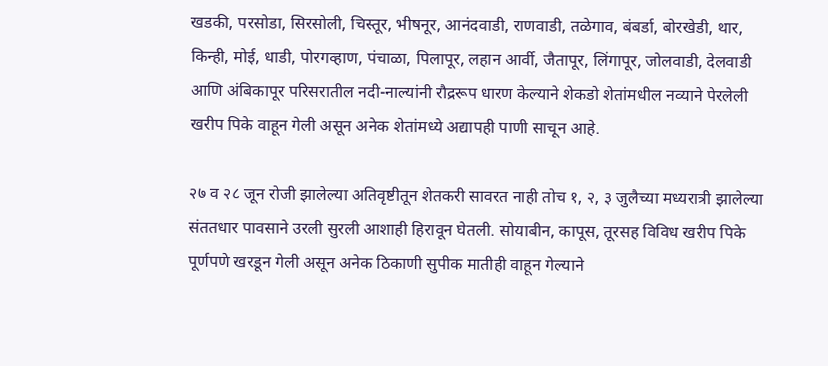खडकी, परसोडा, सिरसोली, चिस्तूर, भीषनूर, आनंदवाडी, राणवाडी, तळेगाव, बंबर्डा, बोरखेडी, थार, किन्ही, मोई, धाडी, पोरगव्हाण, पंचाळा, पिलापूर, लहान आर्वी, जैतापूर, लिंगापूर, जोलवाडी, देलवाडी आणि अंबिकापूर परिसरातील नदी-नाल्यांनी रौद्ररूप धारण केल्याने शेकडो शेतांमधील नव्याने पेरलेली खरीप पिके वाहून गेली असून अनेक शेतांमध्ये अद्यापही पाणी साचून आहे.

२७ व २८ जून रोजी झालेल्या अतिवृष्टीतून शेतकरी सावरत नाही तोच १, २, ३ जुलैच्या मध्यरात्री झालेल्या संततधार पावसाने उरली सुरली आशाही हिरावून घेतली. सोयाबीन, कापूस, तूरसह विविध खरीप पिके पूर्णपणे खरडून गेली असून अनेक ठिकाणी सुपीक मातीही वाहून गेल्याने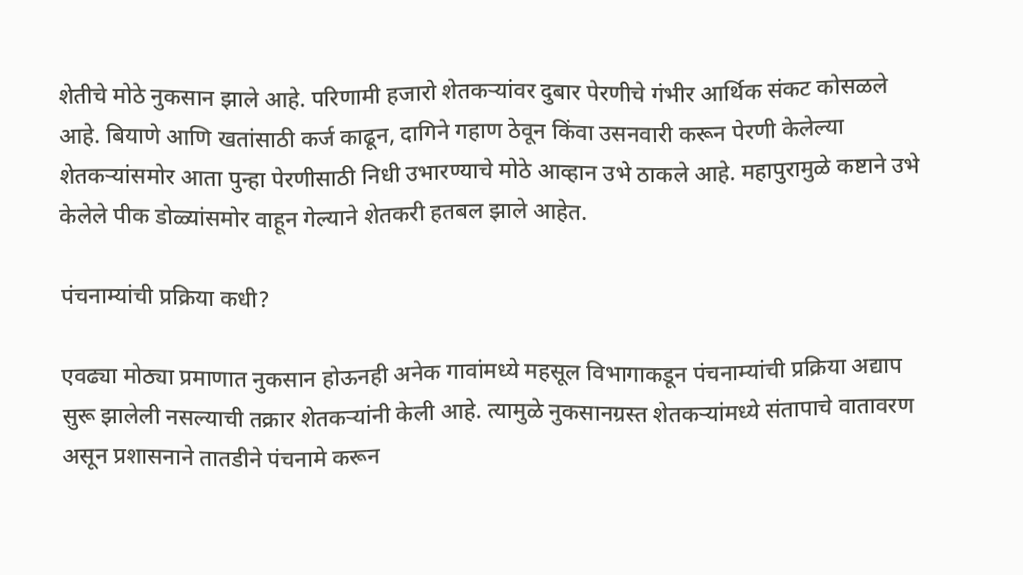शेतीचे मोठे नुकसान झाले आहे. परिणामी हजारो शेतकऱ्यांवर दुबार पेरणीचे गंभीर आर्थिक संकट कोसळले आहे. बियाणे आणि खतांसाठी कर्ज काढून, दागिने गहाण ठेवून किंवा उसनवारी करून पेरणी केलेल्या शेतकऱ्यांसमोर आता पुन्हा पेरणीसाठी निधी उभारण्याचे मोठे आव्हान उभे ठाकले आहे. महापुरामुळे कष्टाने उभे केलेले पीक डोळ्यांसमोर वाहून गेल्याने शेतकरी हतबल झाले आहेत.

पंचनाम्यांची प्रक्रिया कधी?

एवढ्या मोठ्या प्रमाणात नुकसान होऊनही अनेक गावांमध्ये महसूल विभागाकडून पंचनाम्यांची प्रक्रिया अद्याप सुरू झालेली नसल्याची तक्रार शेतकऱ्यांनी केली आहे. त्यामुळे नुकसानग्रस्त शेतकऱ्यांमध्ये संतापाचे वातावरण असून प्रशासनाने तातडीने पंचनामे करून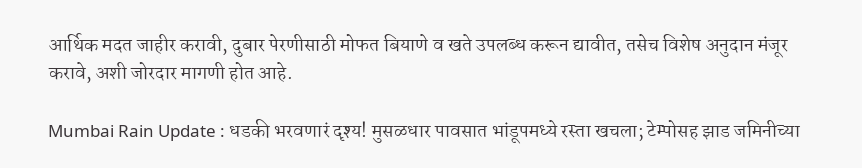आर्थिक मदत जाहीर करावी, दुबार पेरणीसाठी मोफत बियाणे व खते उपलब्ध करून द्यावीत, तसेच विशेष अनुदान मंजूर करावे, अशी जोरदार मागणी होत आहे.

Mumbai Rain Update : धडकी भरवणारं दृश्य! मुसळधार पावसात भांडूपमध्ये रस्ता खचला; टेम्पोसह झाड जमिनीच्या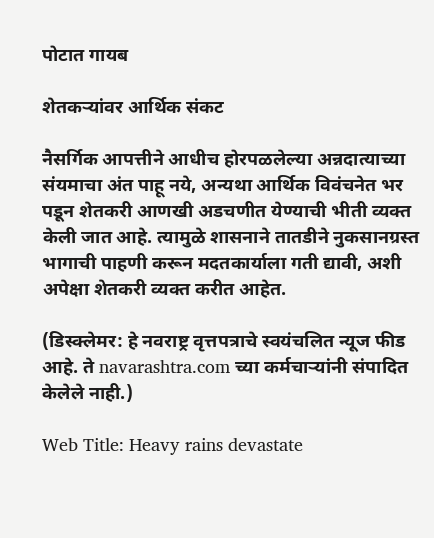पोटात गायब

शेतकऱ्यांवर आर्थिक संकट

नैसर्गिक आपत्तीने आधीच होरपळलेल्या अन्नदात्याच्या संयमाचा अंत पाहू नये, अन्यथा आर्थिक विवंचनेत भर पडून शेतकरी आणखी अडचणीत येण्याची भीती व्यक्त केली जात आहे. त्यामुळे शासनाने तातडीने नुकसानग्रस्त भागाची पाहणी करून मदतकार्याला गती द्यावी, अशी अपेक्षा शेतकरी व्यक्त करीत आहेत.

(डिस्क्लेमर: हे नवराष्ट्र वृत्तपत्राचे स्वयंचलित न्यूज फीड आहे. ते navarashtra.com च्या कर्मचाऱ्यांनी संपादित केलेले नाही.)

Web Title: Heavy rains devastate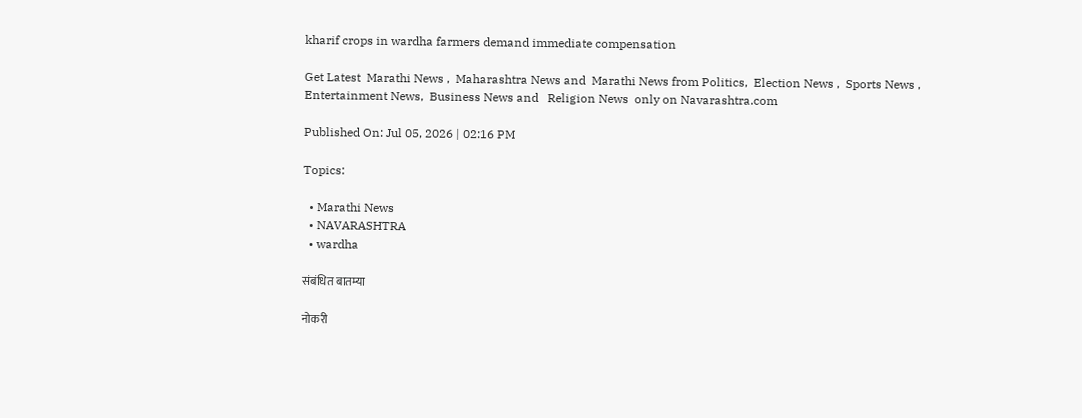kharif crops in wardha farmers demand immediate compensation

Get Latest  Marathi News ,  Maharashtra News and  Marathi News from Politics,  Election News ,  Sports News ,  Entertainment News,  Business News and   Religion News  only on Navarashtra.com

Published On: Jul 05, 2026 | 02:16 PM

Topics:

  • Marathi News
  • NAVARASHTRA
  • wardha

संबंधित बातम्या

नोकरी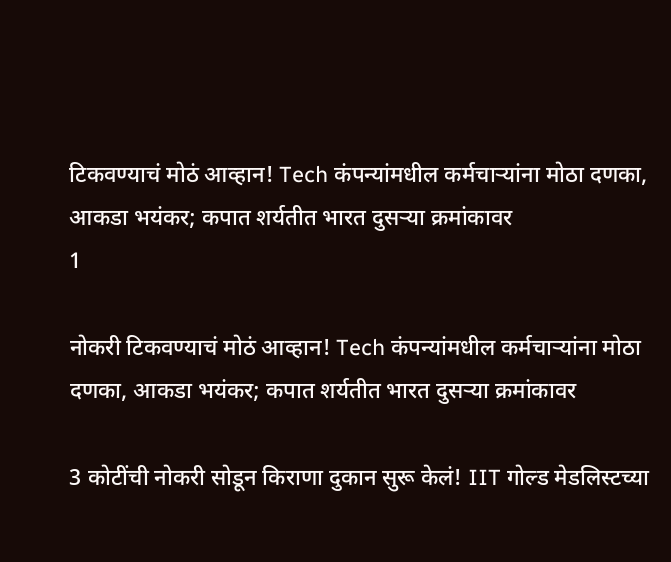टिकवण्याचं मोठं आव्हान! Tech कंपन्यांमधील कर्मचाऱ्यांना मोठा दणका, आकडा भयंकर; कपात शर्यतीत भारत दुसऱ्या क्रमांकावर
1

नोकरी टिकवण्याचं मोठं आव्हान! Tech कंपन्यांमधील कर्मचाऱ्यांना मोठा दणका, आकडा भयंकर; कपात शर्यतीत भारत दुसऱ्या क्रमांकावर

3 कोटींची नोकरी सोडून किराणा दुकान सुरू केलं! IIT गोल्ड मेडलिस्टच्या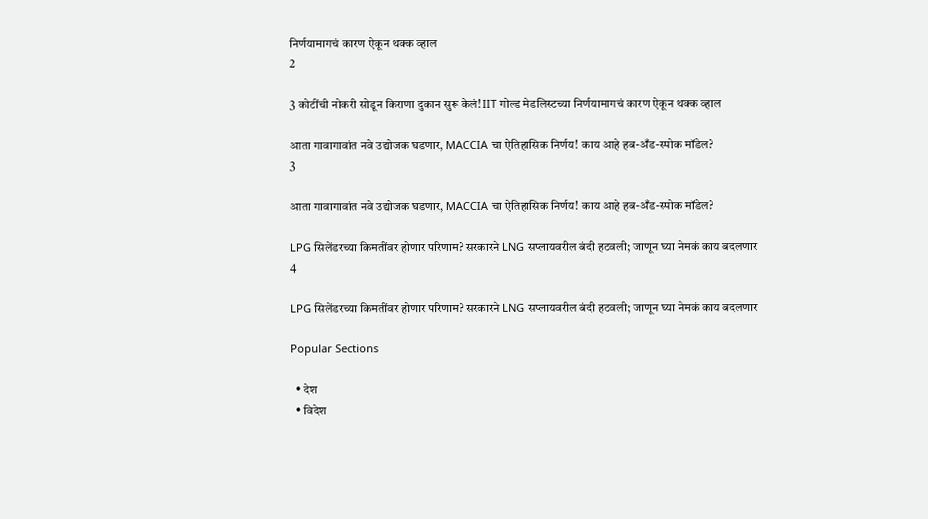निर्णयामागचं कारण ऐकून थक्क व्हाल
2

3 कोटींची नोकरी सोडून किराणा दुकान सुरू केलं! IIT गोल्ड मेडलिस्टच्या निर्णयामागचं कारण ऐकून थक्क व्हाल

आता गावागावांत नवे उद्योजक घडणार, MACCIA चा ऐतिहासिक निर्णय! काय आहे हब-अँड-स्पोक मॉडेल?
3

आता गावागावांत नवे उद्योजक घडणार, MACCIA चा ऐतिहासिक निर्णय! काय आहे हब-अँड-स्पोक मॉडेल?

LPG सिलेंडरच्या किमतींवर होणार परिणाम? सरकारने LNG सप्लायवरील बंदी हटवली; जाणून घ्या नेमकं काय बदलणार
4

LPG सिलेंडरच्या किमतींवर होणार परिणाम? सरकारने LNG सप्लायवरील बंदी हटवली; जाणून घ्या नेमकं काय बदलणार

Popular Sections

  • देश
  • विदेश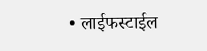• लाईफस्टाईल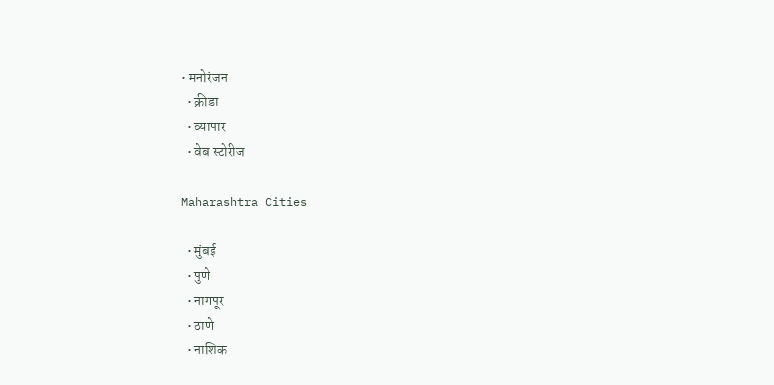• मनोरंजन
  • क्रीडा
  • व्यापार
  • वेब स्टोरीज

Maharashtra Cities

  • मुंबई
  • पुणे
  • नागपूर
  • ठाणे
  • नाशिक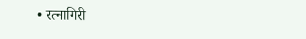• रत्नागिरी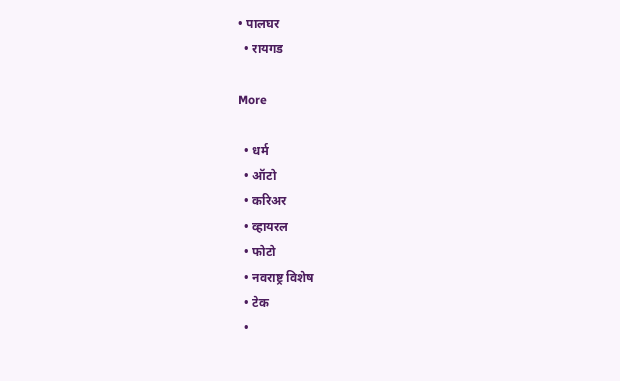• पालघर
  • रायगड

More

  • धर्म
  • ऑटो
  • करिअर
  • व्हायरल
  • फोटो
  • नवराष्ट्र विशेष
  • टेक
  •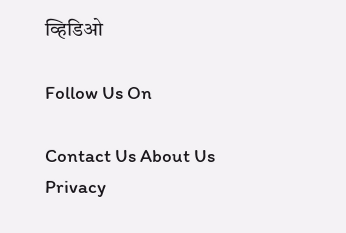व्हिडिओ

Follow Us On

Contact Us About Us Privacy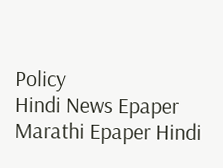Policy
Hindi News Epaper Marathi Epaper Hindi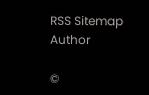RSS Sitemap Author

©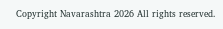Copyright Navarashtra 2026 All rights reserved.